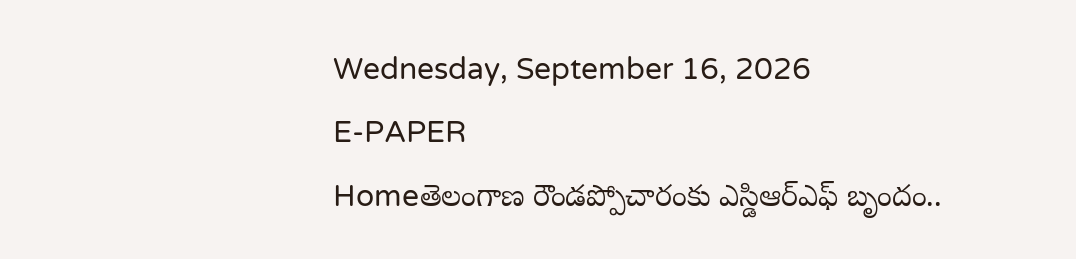Wednesday, September 16, 2026
E-PAPER
Homeతెలంగాణ రౌండప్పోచారంకు ఎస్డిఆర్ఎఫ్ బృందం..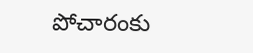పోచారంకు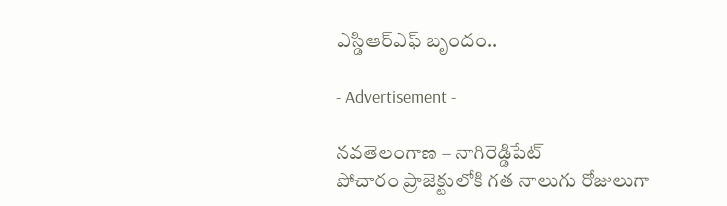ఎస్డిఆర్ఎఫ్ బృందం..

- Advertisement -

నవతెలంగాణ – నాగిరెడ్డిపేట్
పోచారం ప్రాజెక్టులోకి గత నాలుగు రోజులుగా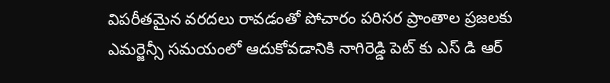విపరీతమైన వరదలు రావడంతో పోచారం పరిసర ప్రాంతాల ప్రజలకు ఎమర్జెన్సీ సమయంలో ఆదుకోవడానికి నాగిరెడ్డి పెట్ కు ఎస్ డి ఆర్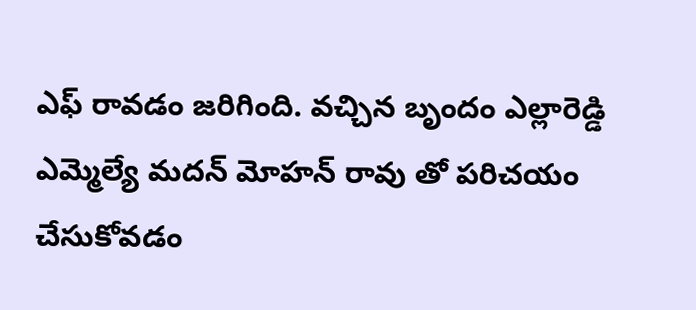ఎఫ్ రావడం జరిగింది. వచ్చిన బృందం ఎల్లారెడ్డి ఎమ్మెల్యే మదన్ మోహన్ రావు తో పరిచయం చేసుకోవడం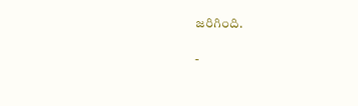జరిగింది.

-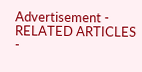Advertisement -
RELATED ARTICLES
-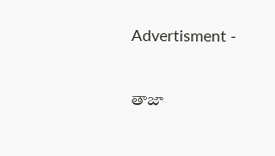Advertisment -

తాజా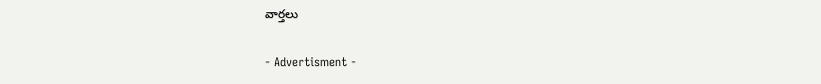వార్తలు

- Advertisment -